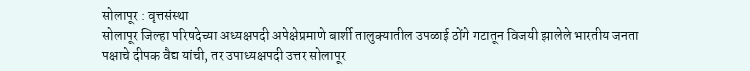सोलापूर : वृत्तसंस्था
सोलापूर जिल्हा परिषदेच्या अध्यक्षपदी अपेक्षेप्रमाणे बार्शी तालुक्यातील उपळाई ठोंगे गटातून विजयी झालेले भारतीय जनता पक्षाचे दीपक वैद्य यांची, तर उपाध्यक्षपदी उत्तर सोलापूर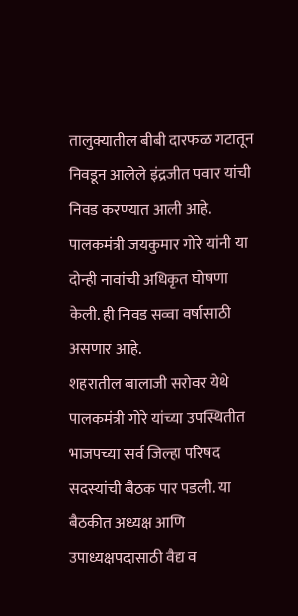तालुक्यातील बीबी दारफळ गटातून निवडून आलेले इंद्रजीत पवार यांची निवड करण्यात आली आहे. पालकमंत्री जयकुमार गोरे यांनी या दोन्ही नावांची अधिकृत घोषणा केली. ही निवड सव्वा वर्षासाठी असणार आहे.
शहरातील बालाजी सरोवर येथे पालकमंत्री गोरे यांच्या उपस्थितीत भाजपच्या सर्व जिल्हा परिषद सदस्यांची बैठक पार पडली. या बैठकीत अध्यक्ष आणि उपाध्यक्षपदासाठी वैद्य व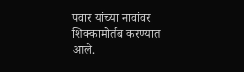पवार यांच्या नावांवर शिक्कामोर्तब करण्यात आले.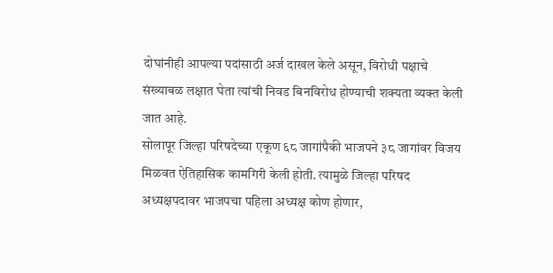दोघांनीही आपल्या पदांसाठी अर्ज दाखल केले असून, विरोधी पक्षाचे संख्याबळ लक्षात घेता त्यांची निवड बिनविरोध होण्याची शक्यता व्यक्त केली जात आहे.
सोलापूर जिल्हा परिषदेच्या एकूण ६८ जागांपैकी भाजपने ३८ जागांवर विजय मिळवत ऐतिहासिक कामगिरी केली होती. त्यामुळे जिल्हा परिषद अध्यक्षपदावर भाजपचा पहिला अध्यक्ष कोण होणार,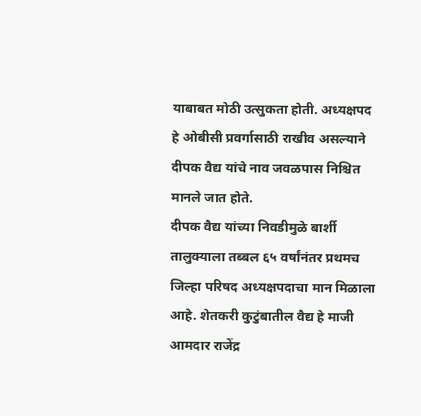याबाबत मोठी उत्सुकता होती. अध्यक्षपद हे ओबीसी प्रवर्गासाठी राखीव असल्याने दीपक वैद्य यांचे नाव जवळपास निश्चित मानले जात होते.
दीपक वैद्य यांच्या निवडीमुळे बार्शी तालुक्याला तब्बल ६५ वर्षांनंतर प्रथमच जिल्हा परिषद अध्यक्षपदाचा मान मिळाला आहे. शेतकरी कुटुंबातील वैद्य हे माजी आमदार राजेंद्र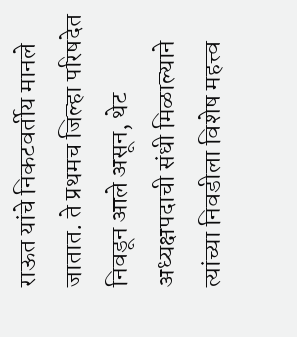राऊत यांचे निकटवर्तीय मानले जातात. ते प्रथमच जिल्हा परिषदेत निवडून आले असून, थेट अध्यक्षपदाची संधी मिळाल्याने त्यांच्या निवडीला विशेष महत्त्व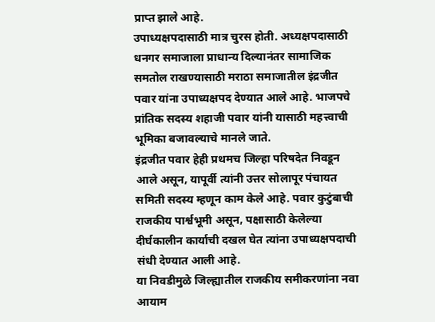प्राप्त झाले आहे.
उपाध्यक्षपदासाठी मात्र चुरस होती. अध्यक्षपदासाठी धनगर समाजाला प्राधान्य दिल्यानंतर सामाजिक समतोल राखण्यासाठी मराठा समाजातील इंद्रजीत पवार यांना उपाध्यक्षपद देण्यात आले आहे. भाजपचे प्रांतिक सदस्य शहाजी पवार यांनी यासाठी महत्त्वाची भूमिका बजावल्याचे मानले जाते.
इंद्रजीत पवार हेही प्रथमच जिल्हा परिषदेत निवडून आले असून, यापूर्वी त्यांनी उत्तर सोलापूर पंचायत समिती सदस्य म्हणून काम केले आहे. पवार कुटुंबाची राजकीय पार्श्वभूमी असून, पक्षासाठी केलेल्या दीर्घकालीन कार्याची दखल घेत त्यांना उपाध्यक्षपदाची संधी देण्यात आली आहे.
या निवडीमुळे जिल्ह्यातील राजकीय समीकरणांना नवा आयाम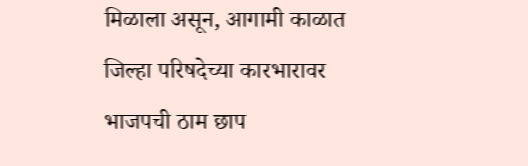मिळाला असून, आगामी काळात जिल्हा परिषदेच्या कारभारावर भाजपची ठाम छाप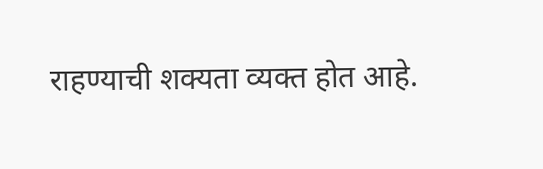राहण्याची शक्यता व्यक्त होत आहे.